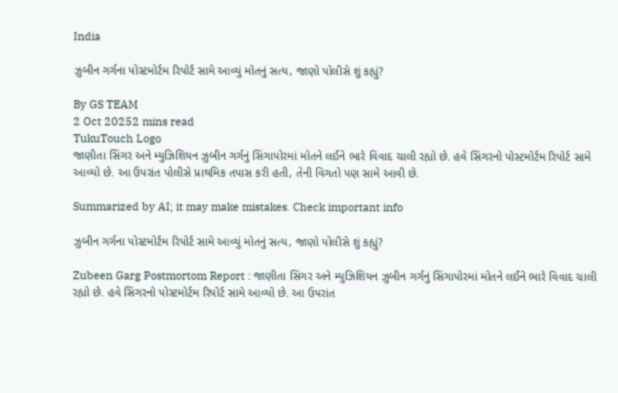India

ઝુબીન ગર્ગના પોસ્ટમોર્ટમ રિપોર્ટ સામે આવ્યું મોતનું સત્ય, જાણો પોલીસે શું કહ્યું?

By GS TEAM
2 Oct 20252 mins read
TukuTouch Logo
જાણીતા સિંગર અને મ્યુઝિશિયન ઝુબીન ગર્ગનું સિંગાપોરમાં મોતને લઈને ભારે વિવાદ ચાલી રહ્યો છે. હવે સિંગરનો પોસ્ટમોર્ટમ રિપોર્ટ સામે આવ્યો છે. આ ઉપરાંત પોલીસે પ્રાથમિક તપાસ કરી હતી, તેની વિગતો પણ સામે આવી છે.

Summarized by AI; it may make mistakes. Check important info

ઝુબીન ગર્ગના પોસ્ટમોર્ટમ રિપોર્ટ સામે આવ્યું મોતનું સત્ય, જાણો પોલીસે શું કહ્યું?

Zubeen Garg Postmortom Report : જાણીતા સિંગર અને મ્યુઝિશિયન ઝુબીન ગર્ગનું સિંગાપોરમાં મોતને લઈને ભારે વિવાદ ચાલી રહ્યો છે. હવે સિંગરનો પોસ્ટમોર્ટમ રિપોર્ટ સામે આવ્યો છે. આ ઉપરાંત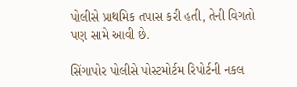પોલીસે પ્રાથમિક તપાસ કરી હતી, તેની વિગતો પણ સામે આવી છે.

સિંગાપોર પોલીસે પોસ્ટમોર્ટમ રિપોર્ટની નકલ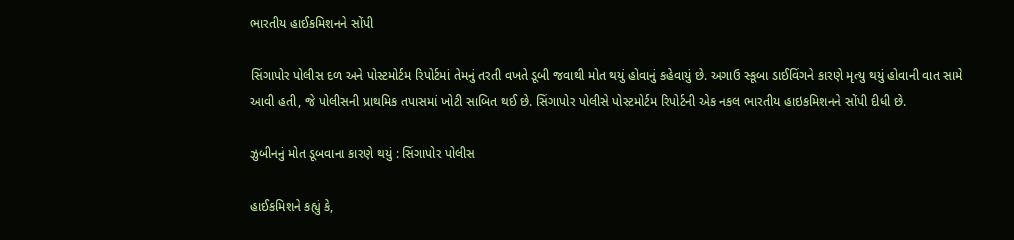ભારતીય હાઈકમિશનને સોંપી

સિંગાપોર પોલીસ દળ અને પોસ્ટમોર્ટમ રિપોર્ટમાં તેમનું તરતી વખતે ડૂબી જવાથી મોત થયું હોવાનું કહેવાયું છે. અગાઉ સ્કૂબા ડાઈવિંગને કારણે મૃત્યુ થયું હોવાની વાત સામે આવી હતી, જે પોલીસની પ્રાથમિક તપાસમાં ખોટી સાબિત થઈ છે. સિંગાપોર પોલીસે પોસ્ટમોર્ટમ રિપોર્ટની એક નકલ ભારતીય હાઇકમિશનને સોંપી દીધી છે.

ઝુબીનનું મોત ડૂબવાના કારણે થયું : સિંગાપોર પોલીસ

હાઈકમિશને કહ્યું કે,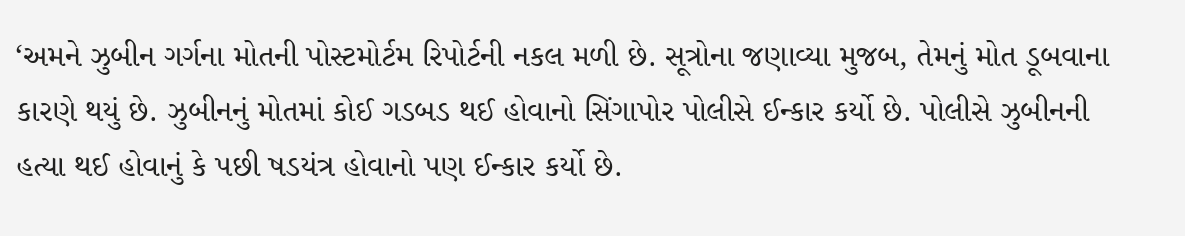‘અમને ઝુબીન ગર્ગના મોતની પોસ્ટમોર્ટમ રિપોર્ટની નકલ મળી છે. સૂત્રોના જણાવ્યા મુજબ, તેમનું મોત ડૂબવાના કારણે થયું છે. ઝુબીનનું મોતમાં કોઈ ગડબડ થઈ હોવાનો સિંગાપોર પોલીસે ઈન્કાર કર્યો છે. પોલીસે ઝુબીનની હત્યા થઈ હોવાનું કે પછી ષડયંત્ર હોવાનો પણ ઈન્કાર કર્યો છે.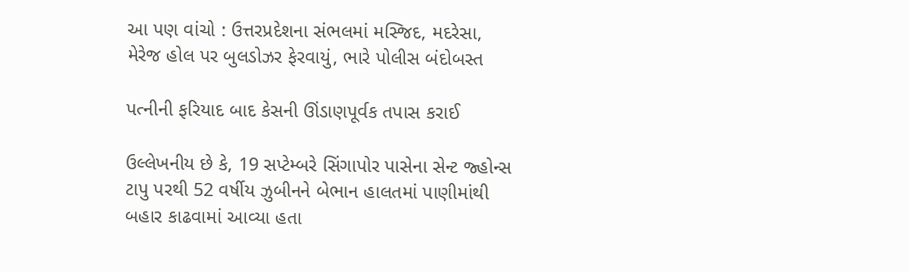આ પણ વાંચો : ઉત્તરપ્રદેશના સંભલમાં મસ્જિદ, મદરેસા, મેરેજ હોલ પર બુલડોઝર ફેરવાયું, ભારે પોલીસ બંદોબસ્ત

પત્નીની ફરિયાદ બાદ કેસની ઊંડાણપૂર્વક તપાસ કરાઈ

ઉલ્લેખનીય છે કે, 19 સપ્ટેમ્બરે સિંગાપોર પાસેના સેન્ટ જ્હોન્સ ટાપુ પરથી 52 વર્ષીય ઝુબીનને બેભાન હાલતમાં પાણીમાંથી બહાર કાઢવામાં આવ્યા હતા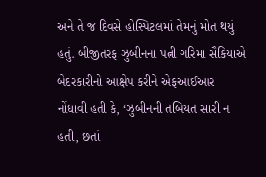અને તે જ દિવસે હોસ્પિટલમાં તેમનું મોત થયું હતું. બીજીતરફ ઝુબીનના પત્ની ગરિમા સૈકિયાએ બેદરકારીનો આક્ષેપ કરીને એફઆઈઆર નોંધાવી હતી કે, ‘ઝુબીનની તબિયત સારી ન હતી, છતાં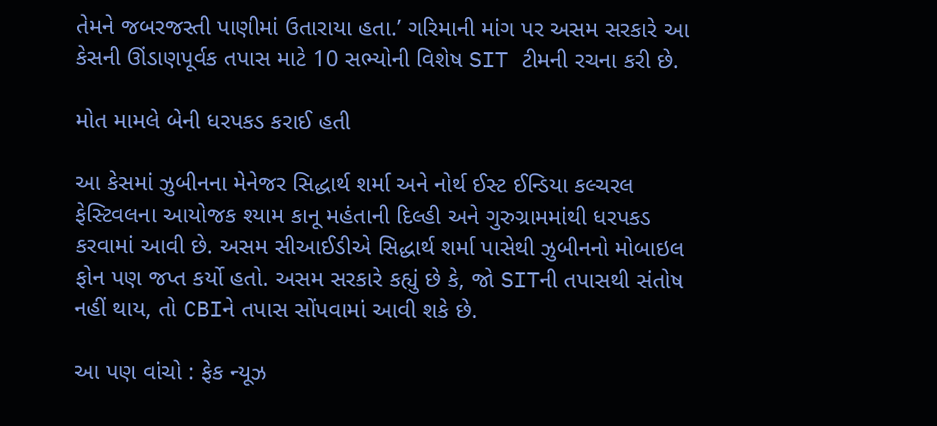તેમને જબરજસ્તી પાણીમાં ઉતારાયા હતા.’ ગરિમાની માંગ પર અસમ સરકારે આ કેસની ઊંડાણપૂર્વક તપાસ માટે 10 સભ્યોની વિશેષ SIT ટીમની રચના કરી છે.

મોત મામલે બેની ધરપકડ કરાઈ હતી

આ કેસમાં ઝુબીનના મેનેજર સિદ્ધાર્થ શર્મા અને નોર્થ ઈસ્ટ ઈન્ડિયા કલ્ચરલ ફેસ્ટિવલના આયોજક શ્યામ કાનૂ મહંતાની દિલ્હી અને ગુરુગ્રામમાંથી ધરપકડ કરવામાં આવી છે. અસમ સીઆઈડીએ સિદ્ધાર્થ શર્મા પાસેથી ઝુબીનનો મોબાઇલ ફોન પણ જપ્ત કર્યો હતો. અસમ સરકારે કહ્યું છે કે, જો SITની તપાસથી સંતોષ નહીં થાય, તો CBIને તપાસ સોંપવામાં આવી શકે છે.

આ પણ વાંચો : ફેક ન્યૂઝ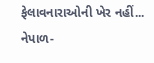ફેલાવનારાઓની ખેર નહીં... નેપાળ-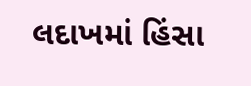લદાખમાં હિંસા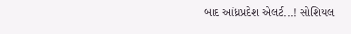બાદ આંધ્રપ્રદેશ એલર્ટ...! સોશિયલ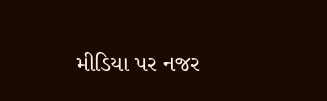મીડિયા પર નજર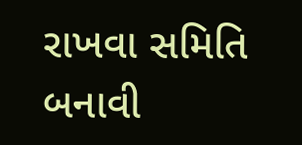રાખવા સમિતિ બનાવી